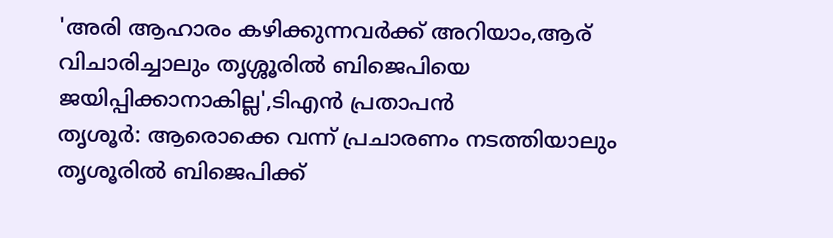'അരി ആഹാരം കഴിക്കുന്നവർക്ക് അറിയാം,ആര് വിചാരിച്ചാലും തൃശ്ശൂരിൽ ബിജെപിയെ ജയിപ്പിക്കാനാകില്ല',ടിഎൻ പ്രതാപൻ
തൃശൂർ: ആരൊക്കെ വന്ന് പ്രചാരണം നടത്തിയാലും തൃശൂരിൽ ബിജെപിക്ക്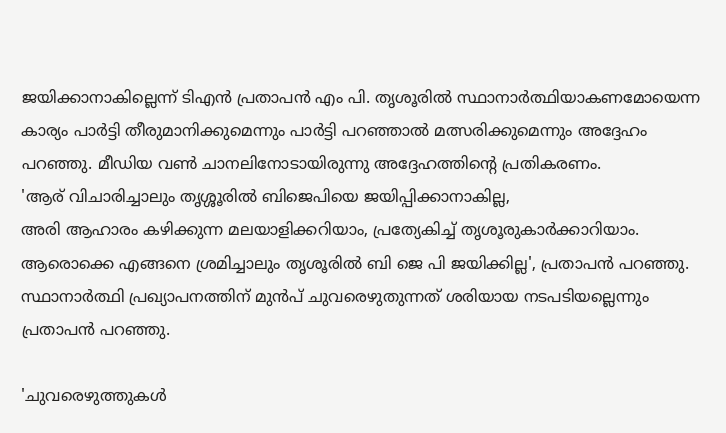ജയിക്കാനാകില്ലെന്ന് ടിഎൻ പ്രതാപൻ എം പി. തൃശൂരിൽ സ്ഥാനാർത്ഥിയാകണമോയെന്ന കാര്യം പാർട്ടി തീരുമാനിക്കുമെന്നും പാർട്ടി പറഞ്ഞാൽ മത്സരിക്കുമെന്നും അദ്ദേഹം പറഞ്ഞു. മീഡിയ വൺ ചാനലിനോടായിരുന്നു അദ്ദേഹത്തിന്റെ പ്രതികരണം.
'ആര് വിചാരിച്ചാലും തൃശ്ശൂരിൽ ബിജെപിയെ ജയിപ്പിക്കാനാകില്ല,
അരി ആഹാരം കഴിക്കുന്ന മലയാളിക്കറിയാം, പ്രത്യേകിച്ച് തൃശൂരുകാർക്കാറിയാം. ആരൊക്കെ എങ്ങനെ ശ്രമിച്ചാലും തൃശൂരിൽ ബി ജെ പി ജയിക്കില്ല', പ്രതാപൻ പറഞ്ഞു. സ്ഥാനാർത്ഥി പ്രഖ്യാപനത്തിന് മുൻപ് ചുവരെഴുതുന്നത് ശരിയായ നടപടിയല്ലെന്നും പ്രതാപൻ പറഞ്ഞു.

'ചുവരെഴുത്തുകൾ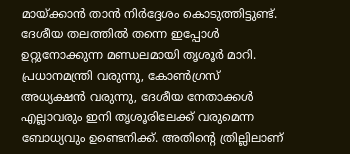മായ്ക്കാൻ താൻ നിർദ്ദേശം കൊടുത്തിട്ടുണ്ട്. ദേശീയ തലത്തിൽ തന്നെ ഇപ്പോൾ ഉറ്റുനോക്കുന്ന മണ്ഡലമായി തൃശൂർ മാറി. പ്രധാനമന്ത്രി വരുന്നു, കോൺഗ്രസ് അധ്യക്ഷൻ വരുന്നു, ദേശീയ നേതാക്കൾ എല്ലാവരും ഇനി തൃശൂരിലേക്ക് വരുമെന്ന ബോധ്യവും ഉണ്ടെനിക്ക്. അതിന്റെ ത്രില്ലിലാണ്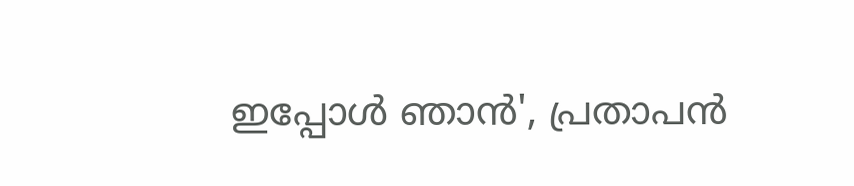ഇപ്പോൾ ഞാൻ', പ്രതാപൻ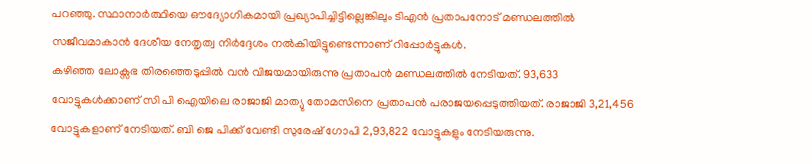പറഞ്ഞു. സ്ഥാനാർത്ഥിയെ ഔദ്യോഗികമായി പ്രഖ്യാപിച്ചിട്ടില്ലെങ്കിലും ടിഎൻ പ്രതാപനോട് മണ്ഡലത്തിൽ സജീവമാകാൻ ദേശീയ നേതൃത്വ നിർദ്ദേശം നൽകിയിട്ടുണ്ടെന്നാണ് റിപ്പോർട്ടുകൾ.
കഴിഞ്ഞ ലോക്സഭ തിരഞ്ഞെടുപ്പിൽ വൻ വിജയമായിരുന്നു പ്രതാപൻ മണ്ഡലത്തിൽ നേടിയത്. 93,633 വോട്ടുകൾക്കാണ് സി പി ഐയിലെ രാജാജി മാത്യു തോമസിനെ പ്രതാപൻ പരാജയപ്പെടുത്തിയത്. രാജാജി 3,21,456 വോട്ടുകളാണ് നേടിയത്. ബി ജെ പിക്ക് വേണ്ടി സുരേഷ് ഗോപി 2,93,822 വോട്ടുകളും നേടിയരുന്നു.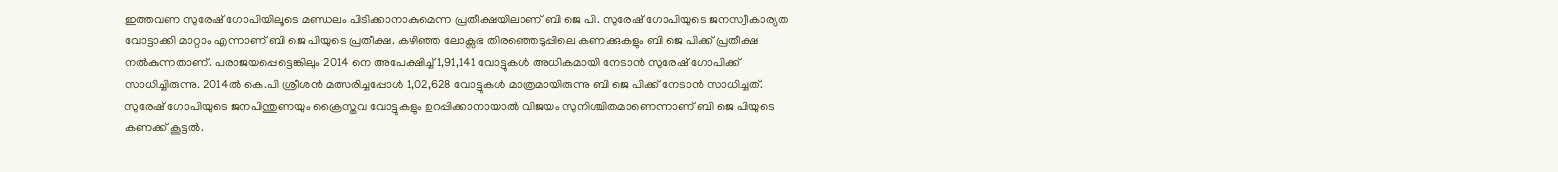ഇത്തവണ സുരേഷ് ഗോപിയിലൂടെ മണ്ഡലം പിടിക്കാനാകുമെന്ന പ്രതീക്ഷയിലാണ് ബി ജെ പി. സുരേഷ് ഗോപിയുടെ ജനസ്വീകാര്യത വോട്ടാക്കി മാറ്റാം എന്നാണ് ബി ജെ പിയുടെ പ്രതീക്ഷ. കഴിഞ്ഞ ലോക്സഭ തിരഞ്ഞെടുപ്പിലെ കണക്കുകളും ബി ജെ പിക്ക് പ്രതീക്ഷ നൽകുന്നതാണ്. പരാജയപ്പെട്ടെങ്കിലും 2014 നെ അപേക്ഷിച്ച് 1,91,141 വോട്ടുകൾ അധികമായി നേടാൻ സുരേഷ് ഗോപിക്ക് സാധിച്ചിരുന്നു. 2014ൽ കെ.പി ശ്രീശൻ മത്സരിച്ചപ്പോൾ 1,02,628 വോട്ടുകൾ മാത്രമായിരുന്നു ബി ജെ പിക്ക് നേടാൻ സാധിച്ചത്. സുരേഷ് ഗോപിയുടെ ജനപിന്തുണയും ക്രൈസ്തവ വോട്ടുകളും ഉറപ്പിക്കാനായാൽ വിജയം സുനിശ്ചിതമാണെന്നാണ് ബി ജെ പിയുടെ കണക്ക് കൂട്ടൽ.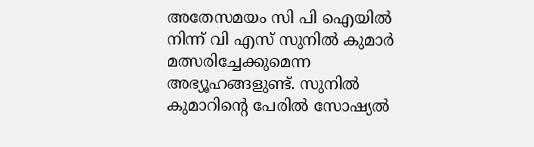അതേസമയം സി പി ഐയിൽ നിന്ന് വി എസ് സുനിൽ കുമാർ മത്സരിച്ചേക്കുമെന്ന അഭ്യൂഹങ്ങളുണ്ട്. സുനിൽ കുമാറിന്റെ പേരിൽ സോഷ്യൽ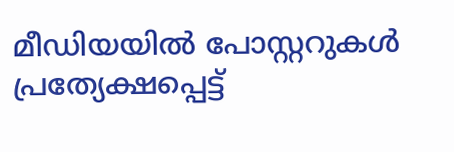മീഡിയയിൽ പോസ്റ്ററുകൾ പ്രത്യേക്ഷപ്പെട്ട്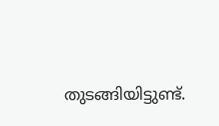തുടങ്ങിയിട്ടുണ്ട്.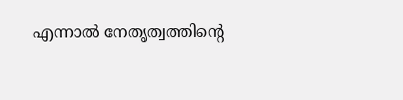എന്നാൽ നേതൃത്വത്തിന്റെ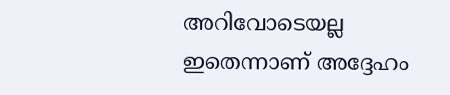അറിവോടെയല്ല ഇതെന്നാണ് അദ്ദേഹം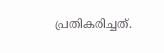പ്രതികരിച്ചത്.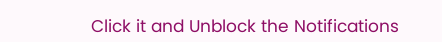Click it and Unblock the Notifications